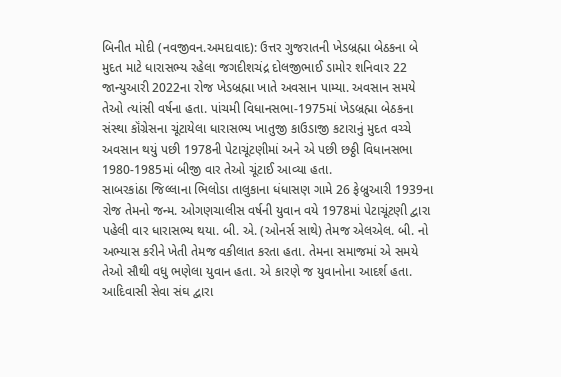બિનીત મોદી (નવજીવન.અમદાવાદ): ઉત્તર ગુજરાતની ખેડબ્રહ્મા બેઠકના બે મુદત માટે ધારાસભ્ય રહેલા જગદીશચંદ્ર દોલજીભાઈ ડામોર શનિવાર 22 જાન્યુઆરી 2022ના રોજ ખેડબ્રહ્મા ખાતે અવસાન પામ્યા. અવસાન સમયે તેઓ ત્યાંસી વર્ષના હતા. પાંચમી વિધાનસભા-1975માં ખેડબ્રહ્મા બેઠકના સંસ્થા કૉંગ્રેસના ચૂંટાયેલા ધારાસભ્ય ખાતુજી કાઉડાજી કટારાનું મુદત વચ્ચે અવસાન થયું પછી 1978ની પેટાચૂંટણીમાં અને એ પછી છઠ્ઠી વિધાનસભા 1980-1985માં બીજી વાર તેઓ ચૂંટાઈ આવ્યા હતા.
સાબરકાંઠા જિલ્લાના ભિલોડા તાલુકાના ધંધાસણ ગામે 26 ફેબ્રુઆરી 1939ના રોજ તેમનો જન્મ. ઓગણચાલીસ વર્ષની યુવાન વયે 1978માં પેટાચૂંટણી દ્વારા પહેલી વાર ધારાસભ્ય થયા. બી. એ. (ઓનર્સ સાથે) તેમજ એલએલ. બી. નો અભ્યાસ કરીને ખેતી તેમજ વકીલાત કરતા હતા. તેમના સમાજમાં એ સમયે તેઓ સૌથી વધુ ભણેલા યુવાન હતા. એ કારણે જ યુવાનોના આદર્શ હતા. આદિવાસી સેવા સંઘ દ્વારા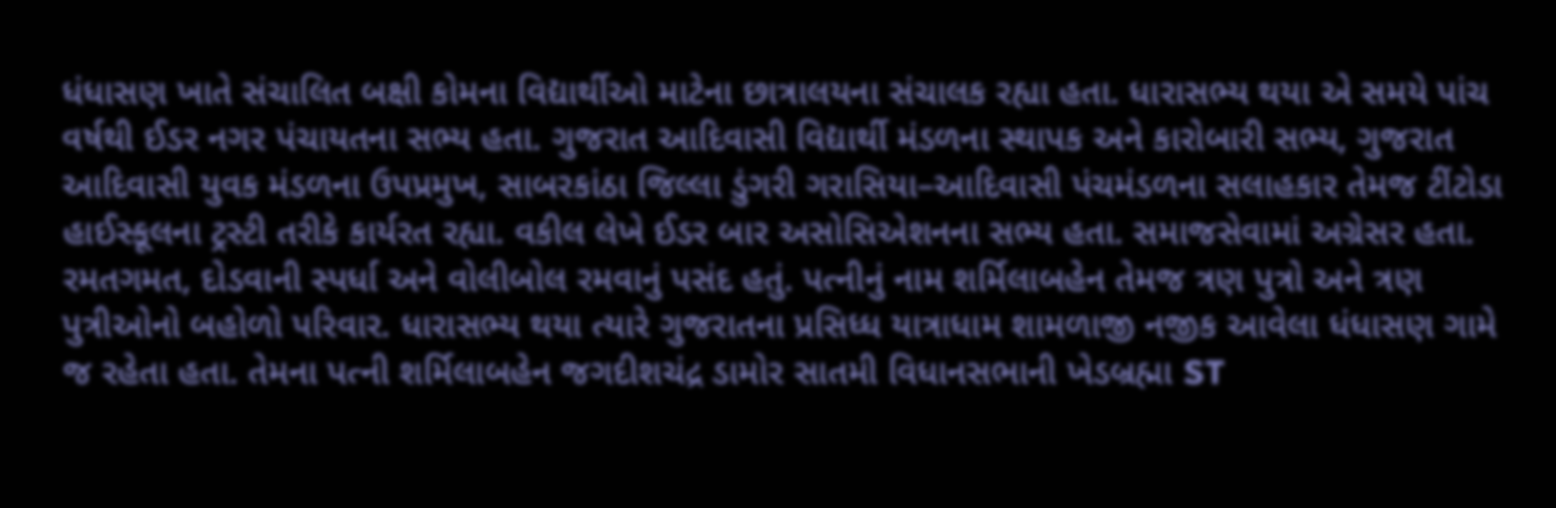ધંધાસણ ખાતે સંચાલિત બક્ષી કોમના વિદ્યાર્થીઓ માટેના છાત્રાલયના સંચાલક રહ્યા હતા. ધારાસભ્ય થયા એ સમયે પાંચ વર્ષથી ઈડર નગર પંચાયતના સભ્ય હતા. ગુજરાત આદિવાસી વિદ્યાર્થી મંડળના સ્થાપક અને કારોબારી સભ્ય, ગુજરાત આદિવાસી યુવક મંડળના ઉપપ્રમુખ, સાબરકાંઠા જિલ્લા ડુંગરી ગરાસિયા–આદિવાસી પંચમંડળના સલાહકાર તેમજ ટીંટોડા હાઈસ્કૂલના ટ્રસ્ટી તરીકે કાર્યરત રહ્યા. વકીલ લેખે ઈડર બાર અસોસિએશનના સભ્ય હતા. સમાજસેવામાં અગ્રેસર હતા. રમતગમત, દોડવાની સ્પર્ધા અને વોલીબોલ રમવાનું પસંદ હતું. પત્નીનું નામ શર્મિલાબહેન તેમજ ત્રણ પુત્રો અને ત્રણ પુત્રીઓનો બહોળો પરિવાર. ધારાસભ્ય થયા ત્યારે ગુજરાતના પ્રસિધ્ધ યાત્રાધામ શામળાજી નજીક આવેલા ધંધાસણ ગામે જ રહેતા હતા. તેમના પત્ની શર્મિલાબહેન જગદીશચંદ્ર ડામોર સાતમી વિધાનસભાની ખેડબ્રહ્મા ST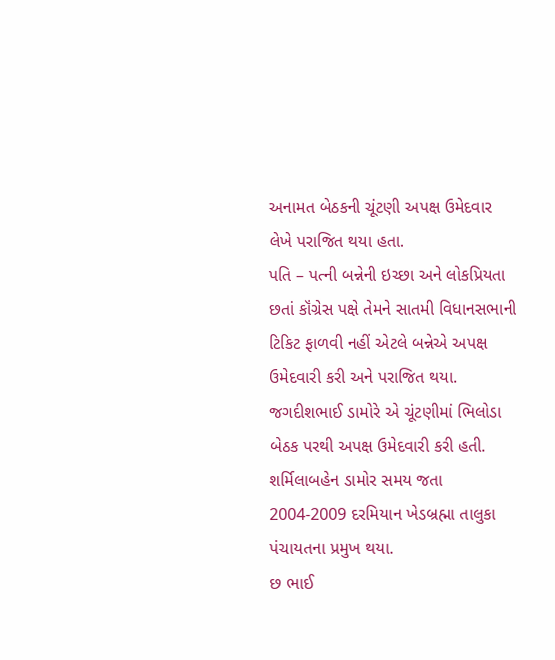અનામત બેઠકની ચૂંટણી અપક્ષ ઉમેદવાર લેખે પરાજિત થયા હતા.
પતિ – પત્ની બન્નેની ઇચ્છા અને લોકપ્રિયતા છતાં કૉંગ્રેસ પક્ષે તેમને સાતમી વિધાનસભાની ટિકિટ ફાળવી નહીં એટલે બન્નેએ અપક્ષ ઉમેદવારી કરી અને પરાજિત થયા. જગદીશભાઈ ડામોરે એ ચૂંટણીમાં ભિલોડા બેઠક પરથી અપક્ષ ઉમેદવારી કરી હતી. શર્મિલાબહેન ડામોર સમય જતા 2004-2009 દરમિયાન ખેડબ્રહ્મા તાલુકા પંચાયતના પ્રમુખ થયા.
છ ભાઈ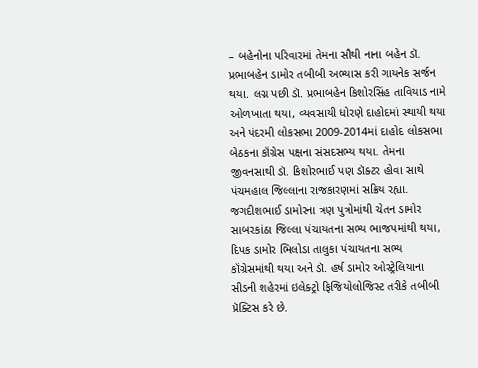– બહેનોના પરિવારમાં તેમના સૌથી નાના બહેન ડૉ. પ્રભાબહેન ડામોર તબીબી અભ્યાસ કરી ગાયનેક સર્જન થયા. લગ્ન પછી ડૉ. પ્રભાબહેન કિશોરસિંહ તાવિયાડ નામે ઓળખાતા થયા, વ્યવસાયી ધોરણે દાહોદમાં સ્થાયી થયા અને પંદરમી લોકસભા 2009-2014માં દાહોદ લોકસભા બેઠકના કૉંગ્રેસ પક્ષના સંસદસભ્ય થયા. તેમના જીવનસાથી ડૉ. કિશોરભાઈ પણ ડૉક્ટર હોવા સાથે પંચમહાલ જિલ્લાના રાજકારણમાં સક્રિય રહ્યા.
જગદીશભાઈ ડામોરના ત્રણ પુત્રોમાંથી ચેતન ડામોર સાબરકાંઠા જિલ્લા પંચાયતના સભ્ય ભાજપમાંથી થયા, દિપક ડામોર ભિલોડા તાલુકા પંચાયતના સભ્ય કૉંગ્રેસમાંથી થયા અને ડૉ. હર્ષ ડામોર ઓસ્ટ્રેલિયાના સીડની શહેરમાં ઇલેક્ટ્રો ફિજિયોલોજિસ્ટ તરીકે તબીબી પ્રૅક્ટિસ કરે છે.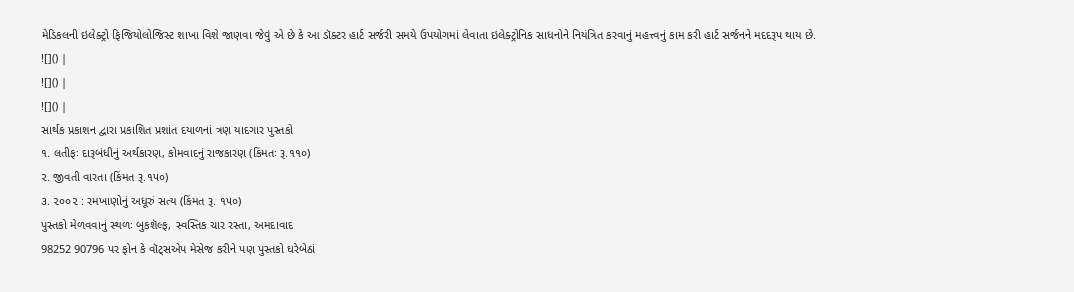મેડિકલની ઇલેક્ટ્રો ફિજિયોલોજિસ્ટ શાખા વિશે જાણવા જેવું એ છે કે આ ડૉક્ટર હાર્ટ સર્જરી સમયે ઉપયોગમાં લેવાતા ઇલેક્ટ્રોનિક સાધનોને નિયંત્રિત કરવાનું મહત્ત્વનું કામ કરી હાર્ટ સર્જનને મદદરૂપ થાય છે.
![]() |
![]() |
![]() |
સાર્થક પ્રકાશન દ્વારા પ્રકાશિત પ્રશાંત દયાળનાં ત્રણ યાદગાર પુસ્તકો
૧. લતીફઃ દારૂબંધીનું અર્થકારણ, કોમવાદનું રાજકારણ (કિંમતઃ રૂ.૧૧૦)
૨. જીવતી વારતા (કિંમત રૂ.૧૫૦)
૩. ૨૦૦૨ : રમખાણોનું અધૂરું સત્ય (કિંમત રૂ. ૧૫૦)
પુસ્તકો મેળવવાનું સ્થળઃ બુકશૅલ્ફ, સ્વસ્તિક ચાર રસ્તા, અમદાવાદ
98252 90796 પર ફોન કે વૉટ્સએપ મેસેજ કરીને પણ પુસ્તકો ઘરેબેઠાં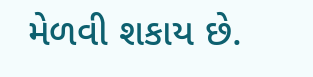મેળવી શકાય છે.